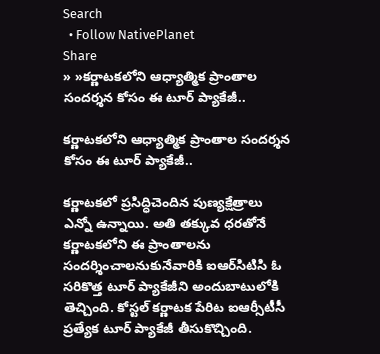Search
  • Follow NativePlanet
Share
» »క‌ర్ణాట‌క‌లోని ఆధ్యాత్మిక ప్రాంతాల సంద‌ర్శ‌న కోసం ఈ టూర్ ప్యాకేజీ..

క‌ర్ణాట‌క‌లోని ఆధ్యాత్మిక ప్రాంతాల సంద‌ర్శ‌న కోసం ఈ టూర్ ప్యాకేజీ..

క‌ర్ణాట‌క‌లో ప్ర‌సిద్ధిచెందిన పుణ్య‌క్షేత్రాలు ఎన్నో ఉన్నాయి. అతి త‌క్కువ ధ‌ర‌తోనే క‌ర్ణాట‌క‌లోని ఈ ప్రాంతాల‌ను సందర్శించాల‌నుకునేవారికి ఐఆర్‌సిటిసి ఓ స‌రికొత్త టూర్ ప్యాకేజీని అందుబాటులోకి తెచ్చింది. కోస్టల్ కర్ణాటక పేరిట ఐఆర్సీటీసీ ప్రత్యేక టూర్ ప్యాకేజీ తీసుకొచ్చింది.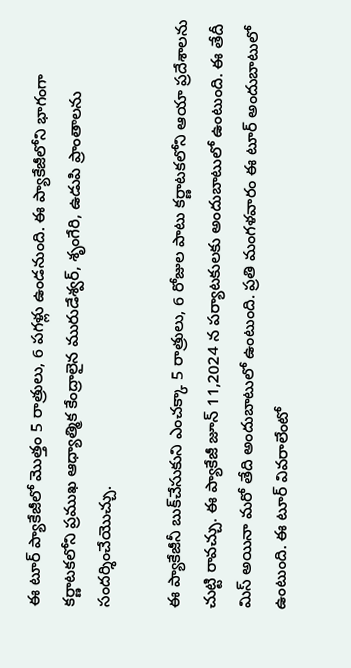ఈ టూర్ ప్యాకేజీలో మొత్తం 5 రాత్రులు, 6 పగ‌ళ్లు ఉండనుంది. ఈ ప్యాకేజీలోని భాగంగా కర్ణాటకలోని ప్రముఖ ఆధ్యాత్మిక కేంద్రాలైన మురుడేశ్వర్, శృంగేరి, ఉడుపి ప్రాంతాల‌ను సంద‌ర్శించేయొచ్చు.

ఈ ప్యాకేజీనీ బుక్‌చేసుకుని ఎంచక్కా 5 రాత్రులు, 6 రోజుల పాటు క‌ర్ణాట‌క‌లోని ఆయా ప్రదేశాలను చుట్టి రావచ్చు. ఈ ప్యాకేజీ జూన్ 11,2024 న ప‌ర్యాట‌కుల‌కు అందుబాటులో ఉంటుంది. ఈ తేదీ మిస్ అయినా మ‌రో తేది అందుబాటులో ఉంటుంది. ప్ర‌తి మంగ‌ళ‌వారం ఈ టూర్ అందుబాటులో ఉంటుంది. ఈ టూర్ వివ‌రాలేంటో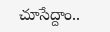చూసేద్దాం..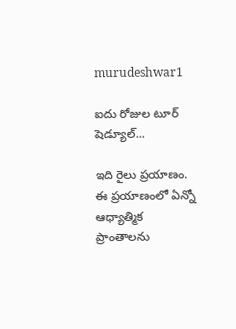murudeshwar1

ఐదు రోజుల టూర్ షెడ్యూల్‌...

ఇది రైలు ప్రయాణం. ఈ ప్రయాణంలో ఏన్నో ఆధ్యాత్మిక ప్రాంతాల‌ను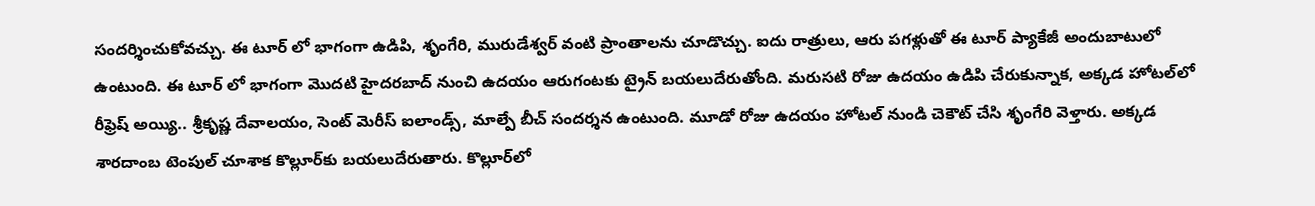సంద‌ర్శించుకోవ‌చ్చు. ఈ టూర్ లో భాగంగా ఉడిపి, శృంగేరి, మురుడేశ్వ‌ర్ వంటి ప్రాంతాల‌ను చూడొచ్చు. ఐదు రాత్రులు, ఆరు ప‌గ‌ళ్లుతో ఈ టూర్ ప్యాకేజీ అందుబాటులో ఉంటుంది. ఈ టూర్ లో భాగంగా మొద‌టి హైద‌ర‌బాద్ నుంచి ఉద‌యం ఆరుగంటకు ట్రైన్ బ‌య‌లుదేరుతోంది. మరుసటి రోజు ఉదయం ఉడిపి చేరుకున్నాక‌, అక్కడ హోటల్‌లో రీఫ్రెష్ అయ్యి.. శ్రీకృష్ణ దేవాలయం, సెంట్ మెరీస్ ఐలాండ్స్, మాల్పే బీచ్ సంద‌ర్శ‌న ఉంటుంది. మూడో రోజు ఉదయం హోటల్ నుండి చెకౌట్‌ చేసి శృంగేరి వెళ్తారు. అక్కడ శారదాంబ టెంపుల్ చూశాక కొల్లూర్‌కు బ‌యలుదేరుతారు. కొల్లూర్‌లో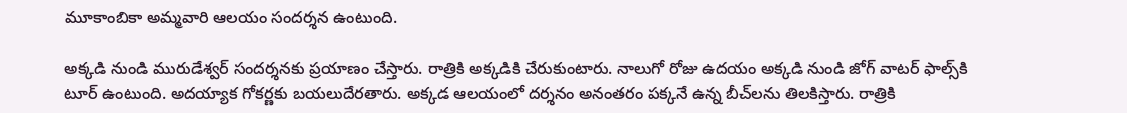మూకాంబికా అమ్మవారి ఆలయం సంద‌ర్శ‌న ఉంటుంది.

అక్కడి నుండి మురుడేశ్వర్ సందర్శనకు ప్ర‌యాణం చేస్తారు. రాత్రికి అక్కడికి చేరుకుంటారు. నాలుగో రోజు ఉదయం అక్కడి నుండి జోగ్ వాటర్ ఫాల్స్‌కి టూర్ ఉంటుంది. అద‌య్యాక గోకర్ణకు బయలుదేరతారు. అక్కడ ఆలయంలో దర్శనం అనంతరం పక్కనే ఉన్న బీచ్‌ల‌ను తిల‌కిస్తారు. రాత్రికి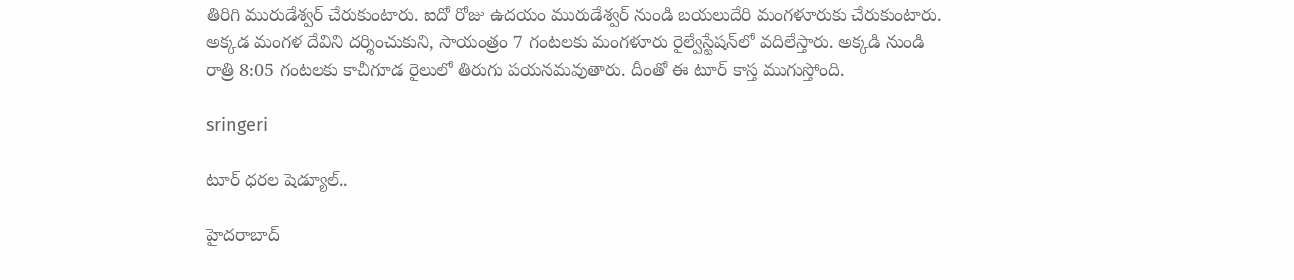తిరిగి మురుడేశ్వర్ చేరుకుంటారు. ఐదో రోజు ఉదయం మురుడేశ్వర్ నుండి బయలుదేరి మంగళూరుకు చేరుకుంటారు. అక్కడ మంగళ దేవిని ద‌ర్శించుకుని, సాయంత్రం 7 గంటలకు మంగళూరు రైల్వేస్టేషన్‌లో వదిలేస్తారు. అక్కడి నుండి రాత్రి 8:05 గంటలకు కాచీగూడ రైలులో తిరుగు పయనమవుతారు. దీంతో ఈ టూర్ కాస్త ముగుస్తోంది.

sringeri

టూర్ ధ‌ర‌ల షెడ్యూల్..

హైద‌రాబాద్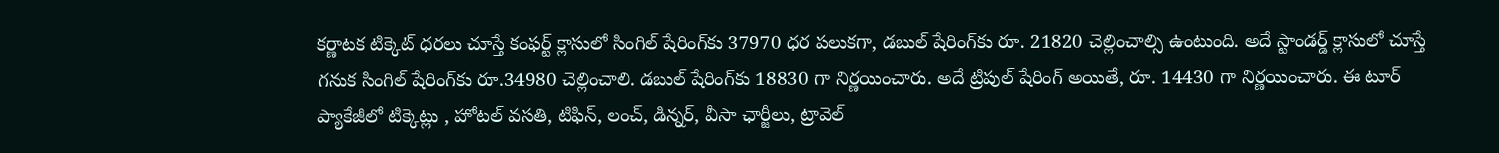క‌ర్ణాట‌క టిక్కెట్ ధ‌ర‌లు చూస్తే కంఫ‌ర్ట్ క్లాసులో సింగిల్ షేరింగ్‌కు 37970 ధ‌ర పలుక‌గా, డ‌బుల్ షేరింగ్‌కు రూ. 21820 చెల్లించాల్సి ఉంటుంది. అదే స్టాండ‌ర్డ్ క్లాసులో చూస్తే గ‌నుక సింగిల్ షేరింగ్‌కు రూ.34980 చెల్లించాలి. డ‌బుల్ షేరింగ్‌కు 18830 గా నిర్ణ‌యించారు. అదే ట్రిపుల్ షేరింగ్ అయితే, రూ. 14430 గా నిర్ణ‌యించారు. ఈ టూర్ ప్యాకేజీలో టిక్కెట్లు , హోట‌ల్ వ‌స‌తి, టిఫిన్‌, లంచ్, డిన్న‌ర్‌, వీసా ఛార్జీలు, ట్రావెల్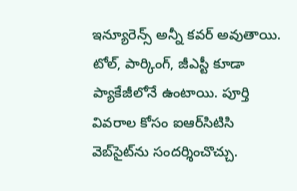ఇన్యూరెన్స్ అన్నీ క‌వ‌ర్ అవుతాయి. టోల్, పార్కింగ్, జీఎస్టీ కూడా ప్యాకేజీలోనే ఉంటాయి. పూర్తి వివ‌రాల కోసం ఐఆర్‌సిటిసి వెబ్‌సైట్‌ను సంద‌ర్శించొచ్చు.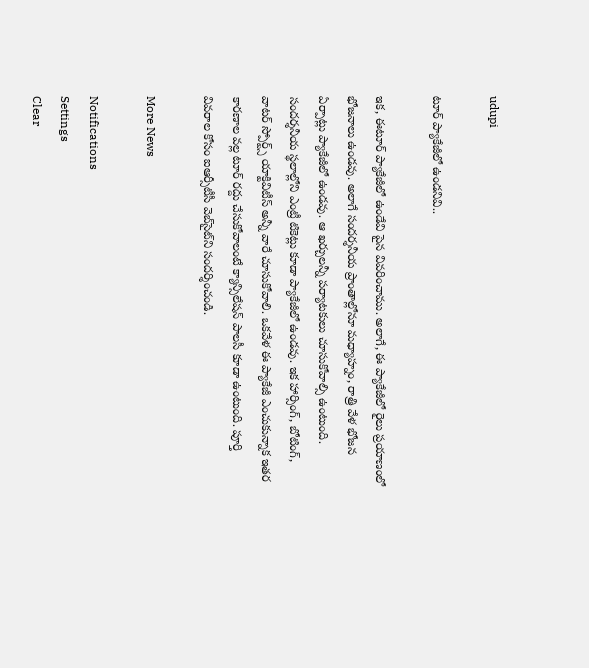udupi

టూర్ ప్యాకేజీలో ఉండ‌నివి..

ఇక, ఈటూర్ ప్యాకేజీలో ఉండేవి పైన వివ‌రించాము. అలాగే, ఈ ప్యాకేజీలో రైలు ప్రయాణంలో భోజనాలు ఉండవు. అలాగే సందర్శనీయ ప్రాంతాల్లోనూ మధ్యాహ్నం, రాత్రి వేళ భోజన ఏర్పాట్లు ప్యాకేజీలో ఉండ‌వు. ఆ ఖ‌ర్చుల‌న్నీ ప‌ర్యాట‌కులు చూసుకోవాల్సి ఉంటుంది. సందర్శనీయ స్థలాల్లోని ఎంట్రీ టికెట్లు కూడా ప్యాకేజీలో ఉండవు. ఇక హార్సింగ్, బోటింగ్, వాటర్ స్పోర్ట్స్ యాక్టివిటీస్ అన్నీ వారే చూసుకోవాలి. ఒకవేళ ఈ ప్యాకేజీ ఎంచుకున్నాక ఇతర కారణాల వల్ల టూర్ రద్దు చేసుకోవాలంటే క్యాన్సిలేషన్ పాలసీ కూడా ఉంటుంది. పూర్తి వివరాల కోసం ఐఆర్సీటీసీ వెబ్‌సైట్‌ని సందర్శించండి.

More News

Notifications
Settings
Clear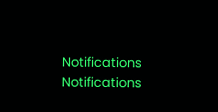Notifications
Notifications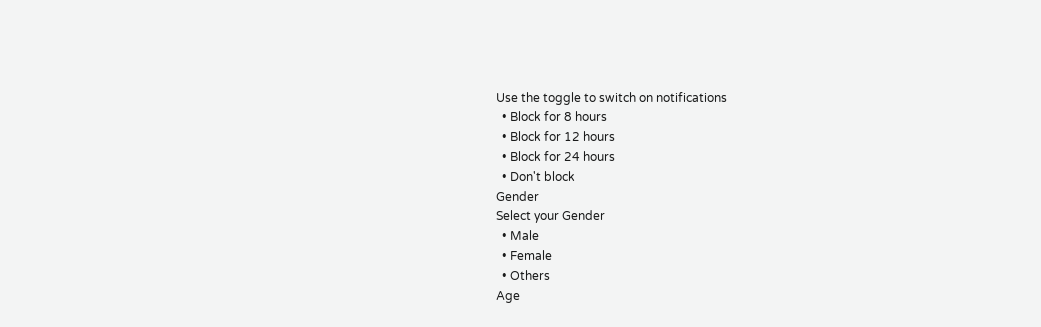Use the toggle to switch on notifications
  • Block for 8 hours
  • Block for 12 hours
  • Block for 24 hours
  • Don't block
Gender
Select your Gender
  • Male
  • Female
  • Others
Age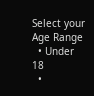Select your Age Range
  • Under 18
  •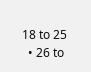18 to 25
  • 26 to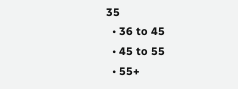35
  • 36 to 45
  • 45 to 55
  • 55+